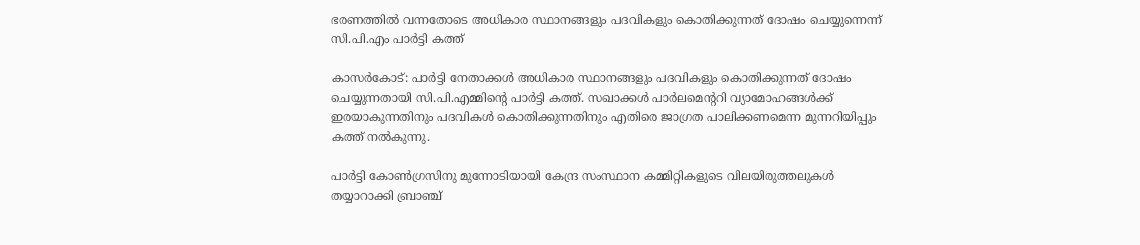ഭരണത്തില്‍ വന്നതോടെ അധികാര സ്ഥാനങ്ങളും പദവികളും കൊതിക്കുന്നത് ദോഷം ചെയ്യുന്നെന്ന് സി.പി.എം പാര്‍ട്ടി കത്ത്

കാസര്‍കോട്: പാര്‍ട്ടി നേതാക്കള്‍ അധികാര സ്ഥാനങ്ങളും പദവികളും കൊതിക്കുന്നത് ദോഷം ചെയ്യുന്നതായി സി.പി.എമ്മിന്റെ പാര്‍ട്ടി കത്ത്. സഖാക്കള്‍ പാര്‍ലമെന്ററി വ്യാമോഹങ്ങള്‍ക്ക് ഇരയാകുന്നതിനും പദവികള്‍ കൊതിക്കുന്നതിനും എതിരെ ജാഗ്രത പാലിക്കണമെന്ന മുന്നറിയിപ്പും കത്ത് നല്‍കുന്നു.

പാര്‍ട്ടി കോണ്‍ഗ്രസിനു മുന്നോടിയായി കേന്ദ്ര സംസ്ഥാന കമ്മിറ്റികളുടെ വിലയിരുത്തലുകള്‍ തയ്യാറാക്കി ബ്രാഞ്ച്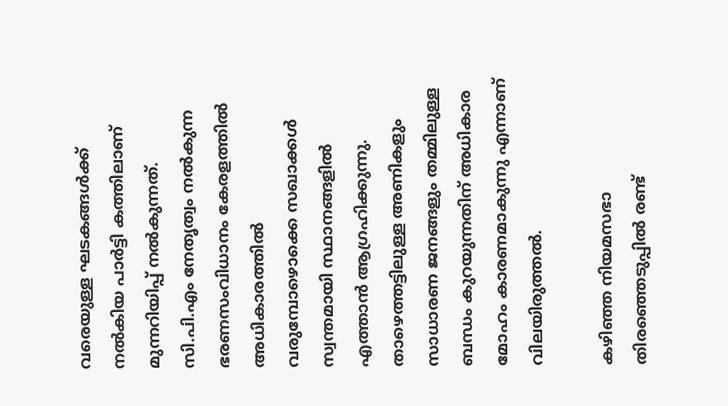വരെയുള്ള ഘടകങ്ങള്‍ക്ക് നല്‍കിയ പാര്‍ട്ടി കത്തിലാണ് മുന്നറിയിപ്പ് നല്‍കുന്നത്. സി.പി.എം നേതൃത്വം നല്‍കുന്ന ഭരണസംവിധാനം കേരളത്തില്‍ അധികാരത്തില്‍ വരുമ്പോഴൊക്കെ സഖാക്കള്‍ സ്വന്തമായി സ്ഥാനങ്ങളില്‍ എത്താന്‍ ആഗ്രഹിക്കുന്നു. താഴെത്തട്ടിലുള്ള അണികളും സാധാരണ ജനങ്ങളും തമ്മിലുള്ള ബന്ധം കുറയുന്നതിന് അധികാര മോഹം കാരണമാകുന്നു എന്നാണ് വിലയിരുത്തല്‍.

കഴിഞ്ഞ നിയമസഭാ തിരഞ്ഞെടുപ്പില്‍ രണ്ട്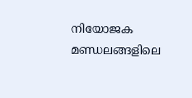നിയോജക മണ്ഡലങ്ങളിലെ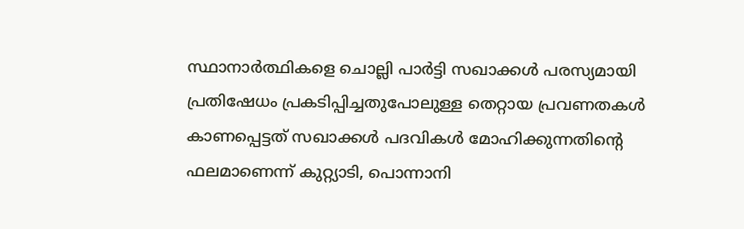സ്ഥാനാര്‍ത്ഥികളെ ചൊല്ലി പാര്‍ട്ടി സഖാക്കള്‍ പരസ്യമായി പ്രതിഷേധം പ്രകടിപ്പിച്ചതുപോലുള്ള തെറ്റായ പ്രവണതകള്‍ കാണപ്പെട്ടത് സഖാക്കള്‍ പദവികള്‍ മോഹിക്കുന്നതിന്റെ ഫലമാണെന്ന് കുറ്റ്യാടി, പൊന്നാനി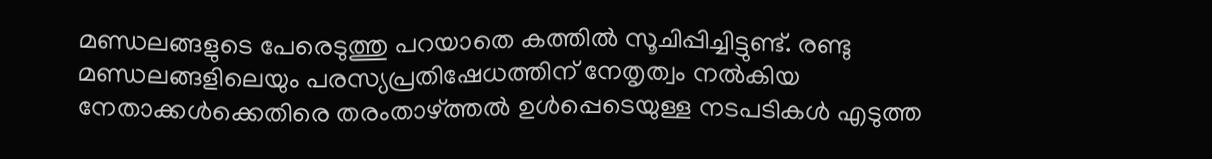മണ്ഡലങ്ങളുടെ പേരെടുത്തു പറയാതെ കത്തില്‍ സൂചിപ്പിച്ചിട്ടുണ്ട്. രണ്ടു മണ്ഡലങ്ങളിലെയും പരസ്യപ്രതിഷേധത്തിന് നേതൃത്വം നല്‍കിയ നേതാക്കള്‍ക്കെതിരെ തരംതാഴ്ത്തല്‍ ഉള്‍പ്പെടെയുള്ള നടപടികള്‍ എടുത്ത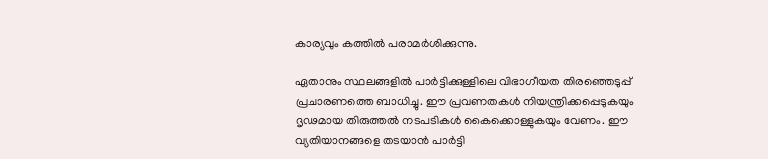കാര്യവും കത്തില്‍ പരാമര്‍ശിക്കുന്നു.

ഏതാനും സ്ഥലങ്ങളില്‍ പാര്‍ട്ടിക്കുള്ളിലെ വിഭാഗീയത തിരഞ്ഞെടുപ്പ് പ്രചാരണത്തെ ബാധിച്ചു. ഈ പ്രവണതകള്‍ നിയന്ത്രിക്കപ്പെടുകയും ദൃഢമായ തിരുത്തല്‍ നടപടികള്‍ കൈക്കൊള്ളുകയും വേണം. ഈ വ്യതിയാനങ്ങളെ തടയാന്‍ പാര്‍ട്ടി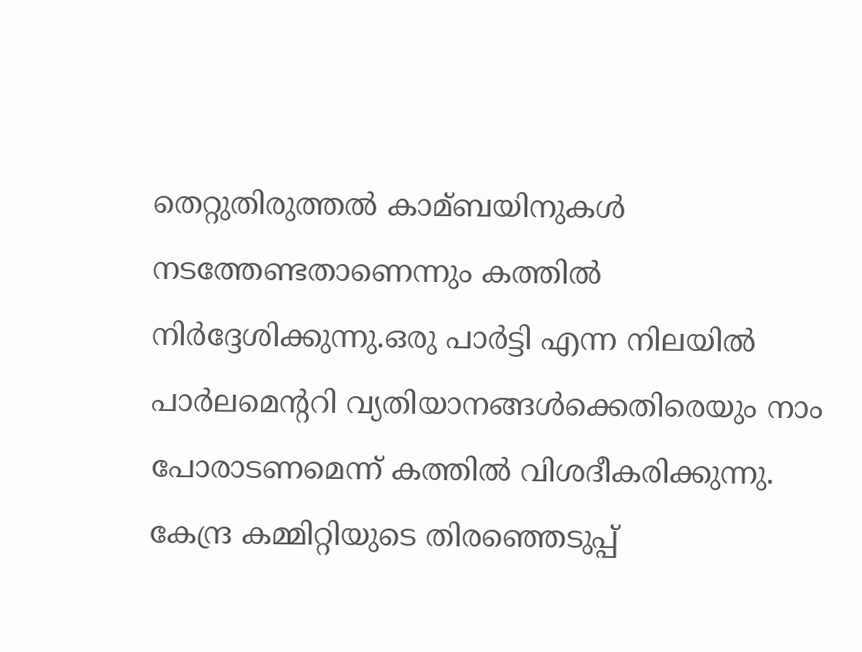തെറ്റുതിരുത്തല്‍ കാമ്ബയിനുകള്‍ നടത്തേണ്ടതാണെന്നും കത്തില്‍ നിര്‍ദ്ദേശിക്കുന്നു.ഒരു പാര്‍ട്ടി എന്ന നിലയില്‍ പാര്‍ലമെന്ററി വ്യതിയാനങ്ങള്‍ക്കെതിരെയും നാം പോരാടണമെന്ന് കത്തില്‍ വിശദീകരിക്കുന്നു. കേന്ദ്ര കമ്മിറ്റിയുടെ തിരഞ്ഞെടുപ്പ്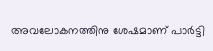അവലോകനത്തിനു ശേഷമാണ് പാര്‍ട്ടി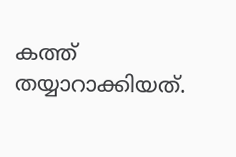കത്ത് തയ്യാറാക്കിയത്.